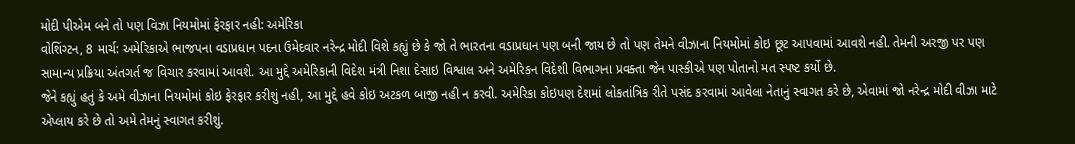મોદી પીએમ બને તો પણ વિઝા નિયમોમાં ફેરફાર નહી: અમેરિકા
વોશિંગ્ટન, 8 માર્ચ: અમેરિકાએ ભાજપના વડાપ્રધાન પદના ઉમેદવાર નરેન્દ્ર મોદી વિશે કહ્યું છે કે જો તે ભારતના વડાપ્રધાન પણ બની જાય છે તો પણ તેમને વીઝાના નિયમોમાં કોઇ છૂટ આપવામાં આવશે નહી. તેમની અરજી પર પણ સામાન્ય પ્રક્રિયા અંતગર્ત જ વિચાર કરવામાં આવશે. આ મુદ્દે અમેરિકાની વિદેશ મંત્રી નિશા દેસાઇ વિશ્વાલ અને અમેરિકન વિદેશી વિભાગના પ્રવક્તા જેન પાસ્કીએ પણ પોતાનો મત સ્પષ્ટ કર્યો છે.
જેને કહ્યું હતું કે અમે વીઝાના નિયમોમાં કોઇ ફેરફાર કરીશું નહી, આ મુદ્દે હવે કોઇ અટકળ બાજી નહી ન કરવી. અમેરિકા કોઇપણ દેશમાં લોકતાંત્રિક રીતે પસંદ કરવામાં આવેલા નેતાનું સ્વાગત કરે છે, એવામાં જો નરેન્દ્ર મોદી વીઝા માટે એપ્લાય કરે છે તો અમે તેમનું સ્વાગત કરીશું.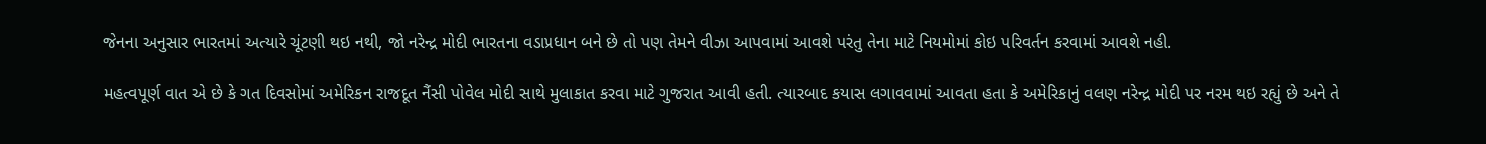જેનના અનુસાર ભારતમાં અત્યારે ચૂંટણી થઇ નથી, જો નરેન્દ્ર મોદી ભારતના વડાપ્રધાન બને છે તો પણ તેમને વીઝા આપવામાં આવશે પરંતુ તેના માટે નિયમોમાં કોઇ પરિવર્તન કરવામાં આવશે નહી.

મહત્વપૂર્ણ વાત એ છે કે ગત દિવસોમાં અમેરિકન રાજદૂત નૈંસી પોવેલ મોદી સાથે મુલાકાત કરવા માટે ગુજરાત આવી હતી. ત્યારબાદ કયાસ લગાવવામાં આવતા હતા કે અમેરિકાનું વલણ નરેન્દ્ર મોદી પર નરમ થઇ રહ્યું છે અને તે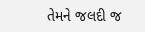તેમને જલદી જ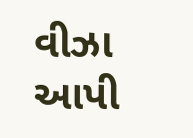વીઝા આપી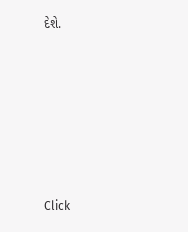દેશે.












Click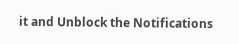it and Unblock the Notifications